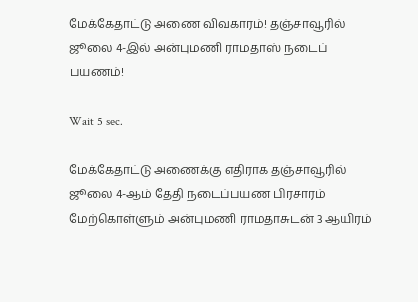மேக்கேதாட்டு அணை விவகாரம்! தஞ்சாவூரில் ஜூலை 4-இல் அன்புமணி ராமதாஸ் நடைப் பயணம்!

Wait 5 sec.

மேக்கேதாட்டு அணைக்கு எதிராக தஞ்சாவூரில் ஜூலை 4-ஆம் தேதி நடைப்பயண பிரசாரம் மேற்கொள்ளும் அன்புமணி ராமதாசுடன் 3 ஆயிரம்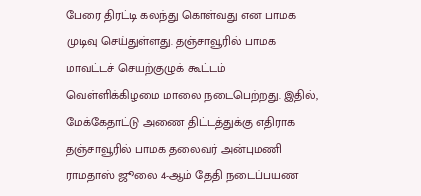பேரை திரட்டி கலந்து கொள்வது என பாமக முடிவு செய்துள்ளது. தஞ்சாவூரில் பாமக மாவட்டச் செயற்குழுக் கூட்டம் வெள்ளிக்கிழமை மாலை நடைபெற்றது. இதில், மேக்கேதாட்டு அணை திட்டத்துக்கு எதிராக தஞ்சாவூரில் பாமக தலைவர் அன்புமணி ராமதாஸ் ஜூலை 4-ஆம் தேதி நடைப்பயண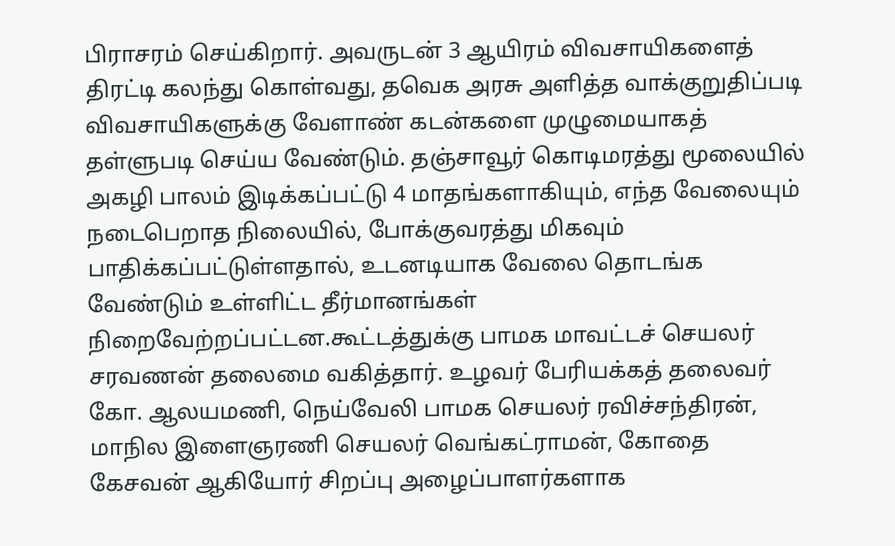பிராசரம் செய்கிறார். அவருடன் 3 ஆயிரம் விவசாயிகளைத் திரட்டி கலந்து கொள்வது, தவெக அரசு அளித்த வாக்குறுதிப்படி விவசாயிகளுக்கு வேளாண் கடன்களை முழுமையாகத் தள்ளுபடி செய்ய வேண்டும். தஞ்சாவூர் கொடிமரத்து மூலையில் அகழி பாலம் இடிக்கப்பட்டு 4 மாதங்களாகியும், எந்த வேலையும் நடைபெறாத நிலையில், போக்குவரத்து மிகவும் பாதிக்கப்பட்டுள்ளதால், உடனடியாக வேலை தொடங்க வேண்டும் உள்ளிட்ட தீர்மானங்கள் நிறைவேற்றப்பட்டன.கூட்டத்துக்கு பாமக மாவட்டச் செயலர் சரவணன் தலைமை வகித்தார். உழவர் பேரியக்கத் தலைவர் கோ. ஆலயமணி, நெய்வேலி பாமக செயலர் ரவிச்சந்திரன், மாநில இளைஞரணி செயலர் வெங்கட்ராமன், கோதை கேசவன் ஆகியோர் சிறப்பு அழைப்பாளர்களாக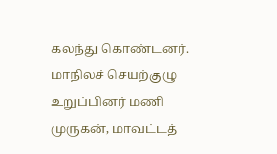கலந்து கொண்டனர். மாநிலச் செயற்குழு உறுப்பினர் மணி முருகன், மாவட்டத்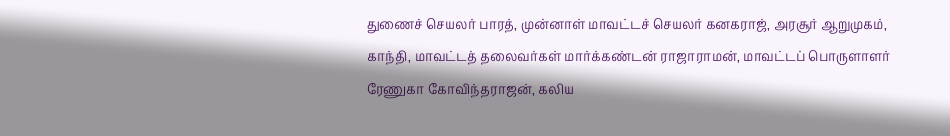துணைச் செயலர் பாரத், முன்னாள் மாவட்டச் செயலர் கனகராஜ், அரசூர் ஆறுமுகம், காந்தி, மாவட்டத் தலைவர்கள் மார்க்கண்டன் ராஜாராமன், மாவட்டப் பொருளாளர் ரேணுகா கோவிந்தராஜன், கலிய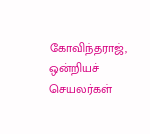கோவிந்தராஜ், ஒன்றியச் செயலர்கள்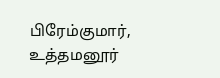பிரேம்குமார், உத்தமனூர்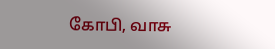கோபி, வாசு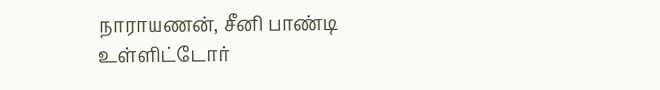நாராயணன், சீனி பாண்டி உள்ளிட்டோர்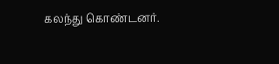கலந்து கொண்டனர்.